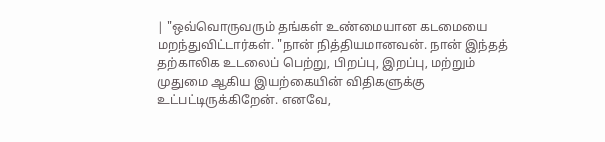| "ஒவ்வொருவரும் தங்கள் உண்மையான கடமையை மறந்துவிட்டார்கள். "நான் நித்தியமானவன். நான் இந்தத் தற்காலிக உடலைப் பெற்று, பிறப்பு, இறப்பு, மற்றும் முதுமை ஆகிய இயற்கையின் விதிகளுக்கு உட்பட்டிருக்கிறேன். எனவே,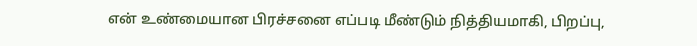என் உண்மையான பிரச்சனை எப்படி மீண்டும் நித்தியமாகி, பிறப்பு,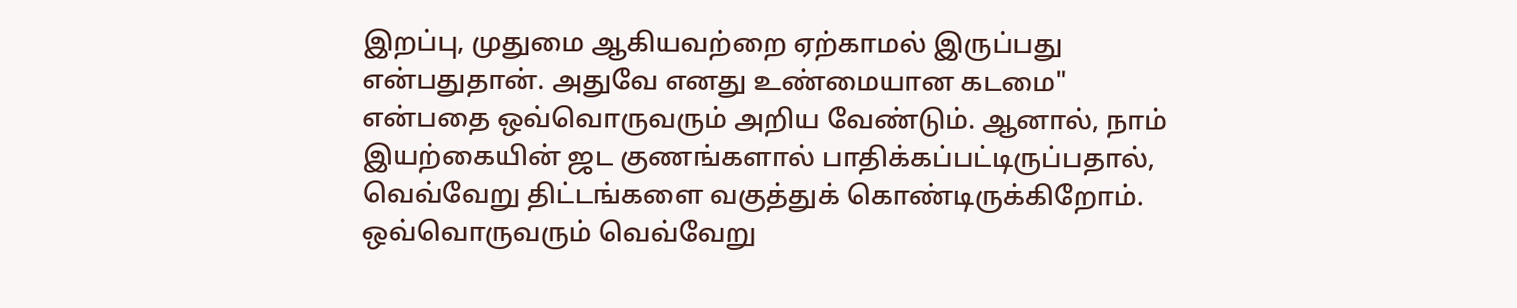இறப்பு, முதுமை ஆகியவற்றை ஏற்காமல் இருப்பது என்பதுதான். அதுவே எனது உண்மையான கடமை" என்பதை ஒவ்வொருவரும் அறிய வேண்டும். ஆனால், நாம் இயற்கையின் ஜட குணங்களால் பாதிக்கப்பட்டிருப்பதால், வெவ்வேறு திட்டங்களை வகுத்துக் கொண்டிருக்கிறோம். ஒவ்வொருவரும் வெவ்வேறு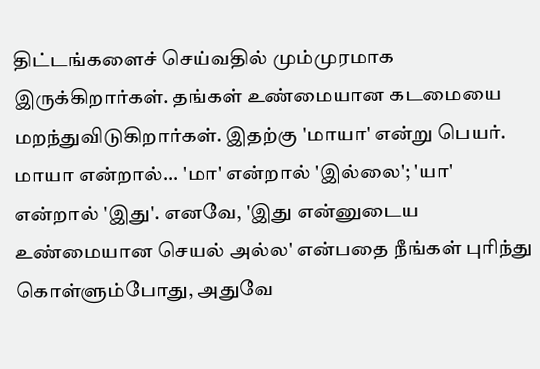திட்டங்களைச் செய்வதில் மும்முரமாக இருக்கிறார்கள். தங்கள் உண்மையான கடமையை மறந்துவிடுகிறார்கள். இதற்கு 'மாயா' என்று பெயர். மாயா என்றால்... 'மா' என்றால் 'இல்லை'; 'யா' என்றால் 'இது'. எனவே, 'இது என்னுடைய உண்மையான செயல் அல்ல' என்பதை நீங்கள் புரிந்து கொள்ளும்போது, அதுவே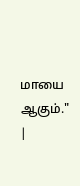மாயை ஆகும்."
|